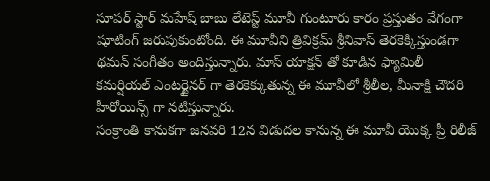సూపర్ స్టార్ మహేష్ బాబు లేటెస్ట్ మూవీ గుంటూరు కారం ప్రస్తుతం వేగంగా షూటింగ్ జరుపుకుంటోంది. ఈ మూవీని త్రివిక్రమ్ శ్రీనివాస్ తెరకెక్కిస్తుండగా థమన్ సంగీతం అందిస్తున్నారు. మాస్ యాక్షన్ తో కూడిన ఫ్యామిలీ కమర్షియల్ ఎంటర్టైనర్ గా తెరకెక్కుతున్న ఈ మూవీలో శ్రీలీల, మీనాక్షి చౌదరి హీరోయిన్స్ గా నటిస్తున్నారు.
సంక్రాంతి కానుకగా జనవరి 12న విడుదల కానున్న ఈ మూవీ యొక్క ప్రీ రిలీజ్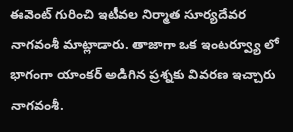ఈవెంట్ గురించి ఇటీవల నిర్మాత సూర్యదేవర నాగవంశీ మాట్లాడారు. తాజాగా ఒక ఇంటర్వ్యూ లో భాగంగా యాంకర్ అడిగిన ప్రశ్నకు వివరణ ఇచ్చారు నాగవంశీ.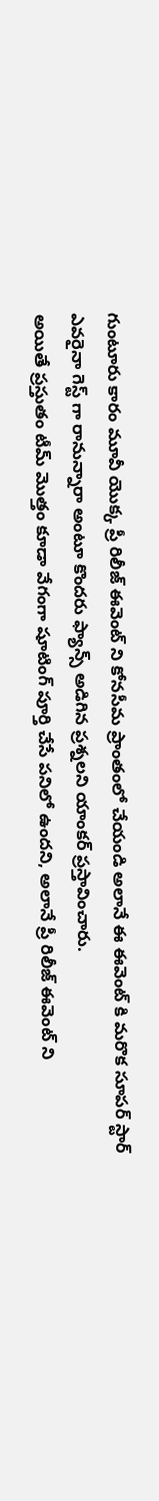గుంటూరు కారం మూవీ యొక్క ప్రీ రిలీజ్ ఈవెంట్ ని కోనసీమ ప్రాంతంలో చేయండి అలానే ఈ ఈవెంట్ కి మరొక సూపర్ స్టార్ ఎవరైనా గెస్ట్ గా రానున్నారా అంటూ కొందరు ఫ్యాన్స్ అడిగిన ప్రశ్నలని యాంకర్ ప్రస్తావించారు.
అయితే ప్రస్తుతం టీమ్ మొత్తం కూడా వేగంగా షూటింగ్ పూర్తి చేసే పనిలో ఉందని, అలానే ప్రీ రిలీజ్ ఈవెంట్ ని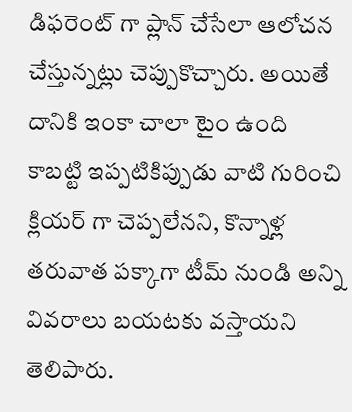డిఫరెంట్ గా ప్లాన్ చేసేలా ఆలోచన చేస్తున్నట్లు చెప్పుకొచ్చారు. అయితే దానికి ఇంకా చాలా టైం ఉంది కాబట్టి ఇప్పటికిప్పుడు వాటి గురించి క్లియర్ గా చెప్పలేనని, కొన్నాళ్ల తరువాత పక్కాగా టీమ్ నుండి అన్ని వివరాలు బయటకు వస్తాయని తెలిపారు.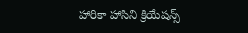హారికా హాసిని క్రియేషన్స్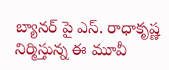బ్యానర్ పై ఎస్. రాధాకృష్ణ నిర్మిస్తున్న ఈ మూవీ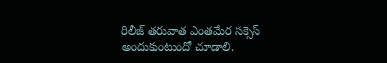రిలీజ్ తరువాత ఎంతమేర సక్సెస్ అందుకుంటుందో చూడాలి.